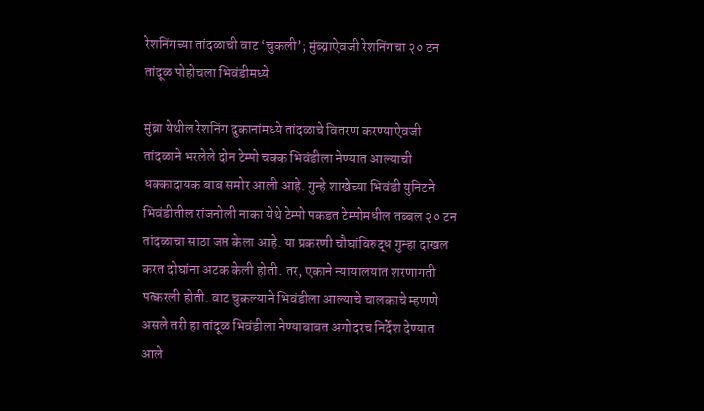रेशनिंगच्या तांदळाची वाट ‘चुकली’; मुंब्य्राऐवजी रेशनिंगचा २० टन तांदूळ पोहोचला भिवंडीमध्ये

मुंब्रा येथील रेशनिंग दुकानांमध्ये तांदळाचे वितरण करण्याऐवजी तांदळाने भरलेले दोन टेम्पो चक्क भिवंडीला नेण्यात आल्याची धक्कादायक बाब समोर आली आहे. गुन्हे शाखेच्या भिवंडी युनिटने भिवंडीतील रांजनोली नाका येथे टेम्पो पकडत टेम्पोमधील तब्बल २० टन तांदळाचा साठा जप्त केला आहे. या प्रकरणी चौघांविरुद्ध गुन्हा दाखल करत दोघांना अटक केली होती. तर, एकाने न्यायालयात शरणागती पत्करली होती. वाट चुकल्याने भिवंडीला आल्याचे चालकाचे म्हणणे असले तरी हा तांदूळ भिवंडीला नेण्याबाबत अगोदरच निर्देश देण्यात आले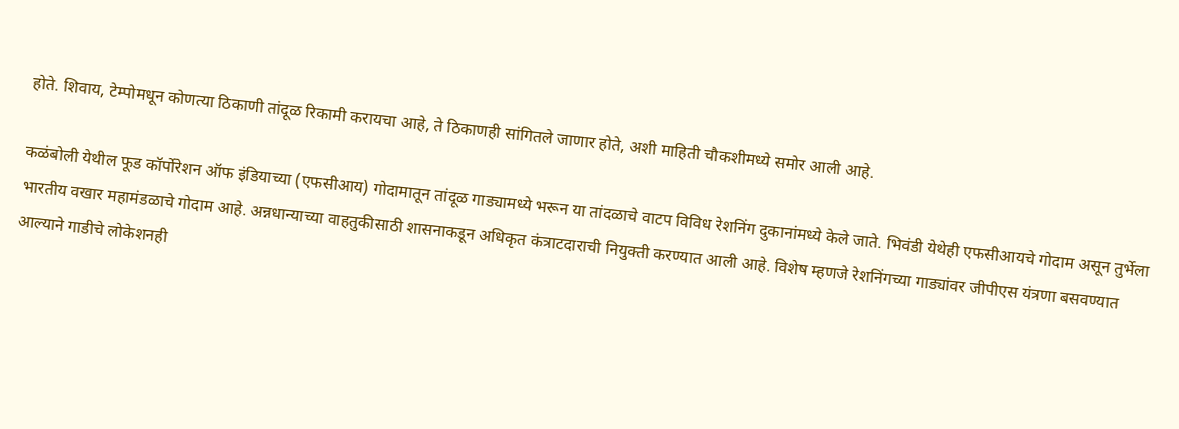होते. शिवाय, टेम्पोमधून कोणत्या ठिकाणी तांदूळ रिकामी करायचा आहे, ते ठिकाणही सांगितले जाणार होते, अशी माहिती चौकशीमध्ये समोर आली आहे.

कळंबोली येथील फूड कॉर्पोरेशन ऑफ इंडियाच्या (एफसीआय) गोदामातून तांदूळ गाड्यामध्ये भरून या तांदळाचे वाटप विविध रेशनिंग दुकानांमध्ये केले जाते. भिवंडी येथेही एफसीआयचे गोदाम असून तुर्भेला भारतीय वखार महामंडळाचे गोदाम आहे. अन्नधान्याच्या वाहतुकीसाठी शासनाकडून अधिकृत कंत्राटदाराची नियुक्ती करण्यात आली आहे. विशेष म्हणजे रेशनिंगच्या गाड्यांवर जीपीएस यंत्रणा बसवण्यात आल्याने गाडीचे लोकेशनही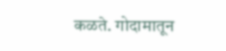कळते. गोदामातून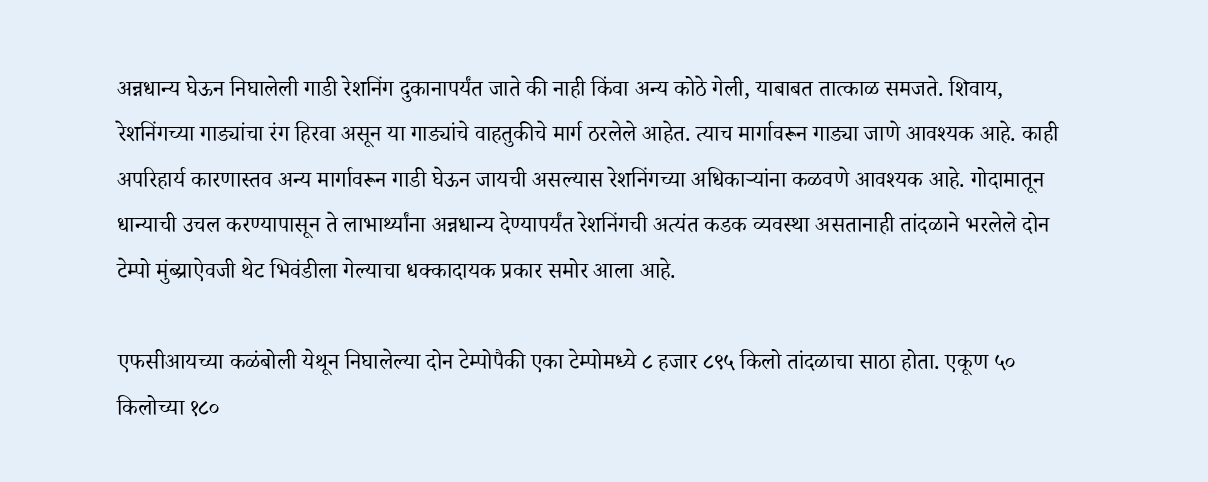अन्नधान्य घेऊन निघालेली गाडी रेशनिंग दुकानापर्यंत जाते की नाही किंवा अन्य कोठे गेली, याबाबत तात्काळ समजते. शिवाय, रेशनिंगच्या गाड्यांचा रंग हिरवा असून या गाड्यांचे वाहतुकीचे मार्ग ठरलेले आहेत. त्याच मार्गावरून गाड्या जाणे आवश्यक आहे. काही अपरिहार्य कारणास्तव अन्य मार्गावरून गाडी घेऊन जायची असल्यास रेशनिंगच्या अधिकाऱ्यांना कळवणे आवश्यक आहे. गोदामातून धान्याची उचल करण्यापासून ते लाभार्थ्यांना अन्नधान्य देण्यापर्यंत रेशनिंगची अत्यंत कडक व्यवस्था असतानाही तांदळाने भरलेले दोन टेम्पो मुंब्य्राऐवजी थेट भिवंडीला गेल्याचा धक्कादायक प्रकार समोर आला आहे.

एफसीआयच्या कळंबोली येथून निघालेल्या दोन टेम्पोपैकी एका टेम्पोमध्ये ८ हजार ८९५ किलो तांदळाचा साठा होता. एकूण ५० किलोच्या १८०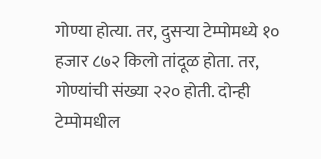गोण्या होत्या. तर, दुसऱ्या टेम्पोमध्ये १० हजार ८७२ किलो तांदूळ होता. तर, गोण्यांची संख्या २२० होती. दोन्ही टेम्पोमधील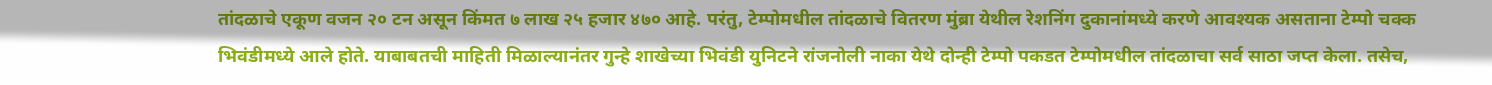तांदळाचे एकूण वजन २० टन असून किंमत ७ लाख २५ हजार ४७० आहे. परंतु, टेम्पोमधील तांदळाचे वितरण मुंब्रा येथील रेशनिंग दुकानांमध्ये करणे आवश्यक असताना टेम्पो चक्क भिवंडीमध्ये आले होते. याबाबतची माहिती मिळाल्यानंतर गुन्हे शाखेच्या भिवंडी युनिटने रांजनोली नाका येथे दोन्ही टेम्पो पकडत टेम्पोमधील तांदळाचा सर्व साठा जप्त केला. तसेच,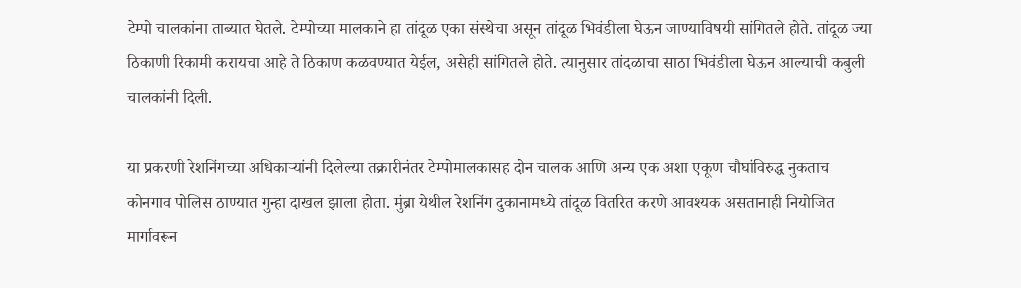टेम्पो चालकांना ताब्यात घेतले. टेम्पोच्या मालकाने हा तांदूळ एका संस्थेचा असून तांदूळ भिवंडीला घेऊन जाण्याविषयी सांगितले होते. तांदूळ ज्या ठिकाणी रिकामी करायचा आहे ते ठिकाण कळवण्यात येईल, असेही सांगितले होते. त्यानुसार तांदळाचा साठा भिवंडीला घेऊन आल्याची कबुली चालकांनी दिली.

या प्रकरणी रेशनिंगच्या अधिकाऱ्यांनी दिलेल्या तक्रारीनंतर टेम्पोमालकासह दोन चालक आणि अन्य एक अशा एकूण चौघांविरुद्ध नुकताच कोनगाव पोलिस ठाण्यात गुन्हा दाखल झाला होता. मुंब्रा येथील रेशनिंग दुकानामध्ये तांदूळ वितरित करणे आवश्यक असतानाही नियोजित मार्गावरून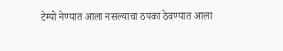टेम्पो नेण्यात आला नसल्याचा ठपका ठेवण्यात आला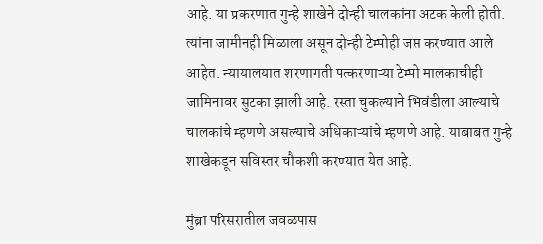आहे. या प्रकरणात गुन्हे शाखेने दोन्ही चालकांना अटक केली होती. त्यांना जामीनही मिळाला असून दोन्ही टेम्पोही जप्त करण्यात आले आहेत. न्यायालयात शरणागती पत्करणाऱ्या टेम्पो मालकाचीही जामिनावर सुटका झाली आहे. रस्ता चुकल्याने भिवंडीला आल्याचे चालकांचे म्हणणे असल्याचे अधिकाऱ्यांचे म्हणणे आहे. याबाबत गुन्हे शाखेकडून सविस्तर चौकशी करण्यात येत आहे.

मुंब्रा परिसरातील जवळपास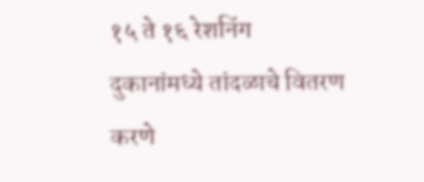१५ ते १६ रेशनिंग दुकानांमध्ये तांदळाचे वितरण करणे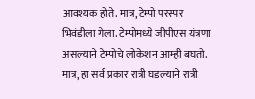आवश्यक होते. मात्र, टेम्पो परस्पर भिवंडीला गेला. टेम्पोमध्ये जीपीएस यंत्रणा असल्याने टेम्पोचे लोकेशन आम्ही बघतो. मात्र, हा सर्व प्रकार रात्री घडल्याने रात्री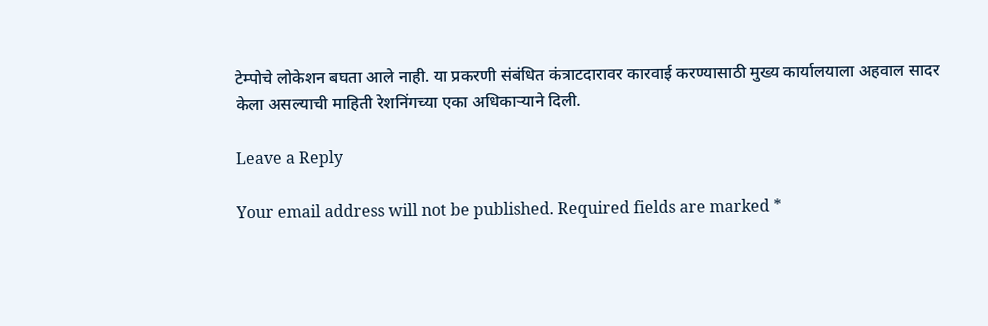टेम्पोचे लोकेशन बघता आले नाही. या प्रकरणी संबंधित कंत्राटदारावर कारवाई करण्यासाठी मुख्य कार्यालयाला अहवाल सादर केला असल्याची माहिती रेशनिंगच्या एका अधिकाऱ्याने दिली.

Leave a Reply

Your email address will not be published. Required fields are marked *